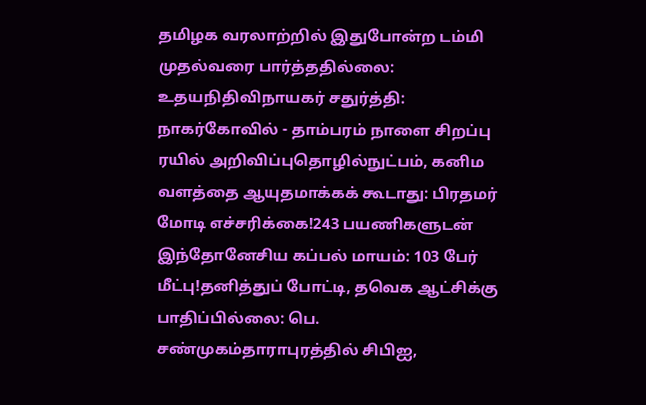தமிழக வரலாற்றில் இதுபோன்ற டம்மி முதல்வரை பார்த்ததில்லை: உதயநிதிவிநாயகர் சதுர்த்தி: நாகர்கோவில் - தாம்பரம் நாளை சிறப்பு ரயில் அறிவிப்புதொழில்நுட்பம், கனிம வளத்தை ஆயுதமாக்கக் கூடாது: பிரதமர் மோடி எச்சரிக்கை!243 பயணிகளுடன் இந்தோனேசிய கப்பல் மாயம்: 103 பேர் மீட்பு!தனித்துப் போட்டி, தவெக ஆட்சிக்கு பாதிப்பில்லை: பெ. சண்முகம்தாராபுரத்தில் சிபிஐ,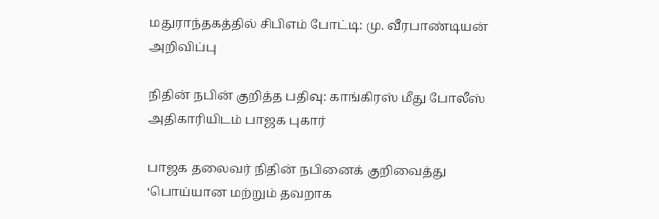மதுராந்தகத்தில் சிபிஎம் போட்டி: மு. வீரபாண்டியன் அறிவிப்பு

நிதின் நபின் குறித்த பதிவு: காங்கிரஸ் மீது போலீஸ் அதிகாரியிடம் பாஜக புகார்

பாஜக தலைவர் நிதின் நபினைக் குறிவைத்து ‘பொய்யான மற்றும் தவறாக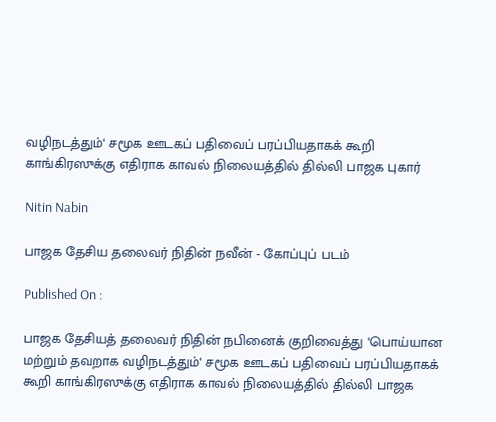வழிநடத்தும்‘ சமூக ஊடகப் பதிவைப் பரப்பியதாகக் கூறி காங்கிரஸுக்கு எதிராக காவல் நிலையத்தில் தில்லி பாஜக புகார்

Nitin Nabin

பாஜக தேசிய தலைவர் நிதின் நவீன் - கோப்புப் படம்

Published On :

பாஜக தேசியத் தலைவர் நிதின் நபினைக் குறிவைத்து ‘பொய்யான மற்றும் தவறாக வழிநடத்தும்‘ சமூக ஊடகப் பதிவைப் பரப்பியதாகக் கூறி காங்கிரஸுக்கு எதிராக காவல் நிலையத்தில் தில்லி பாஜக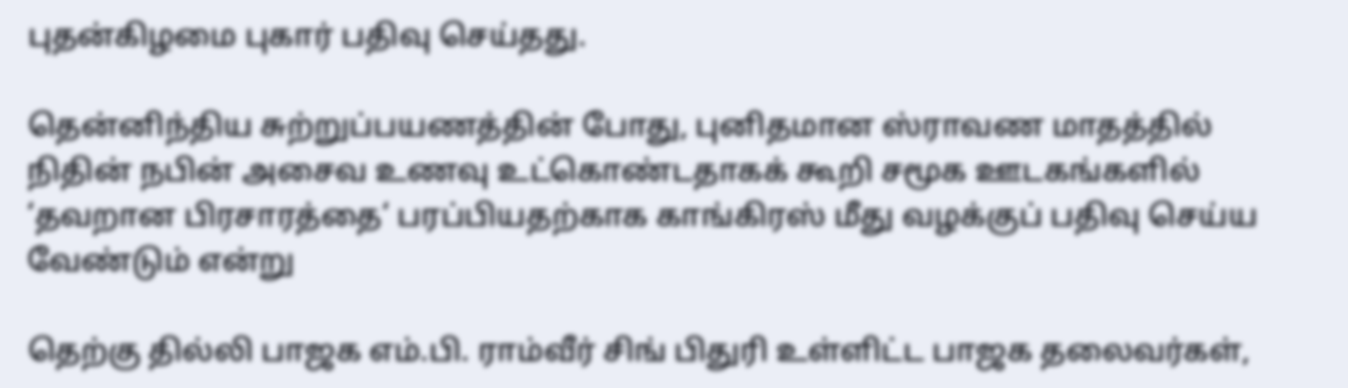புதன்கிழமை புகார் பதிவு செய்தது.

தென்னிந்திய சுற்றுப்பயணத்தின் போது, புனிதமான ஸ்ராவண மாதத்தில் நிதின் நபின் அசைவ உணவு உட்கொண்டதாகக் கூறி சமூக ஊடகங்களில் ‘தவறான பிரசாரத்தை‘ பரப்பியதற்காக காங்கிரஸ் மீது வழக்குப் பதிவு செய்ய வேண்டும் என்று

தெற்கு தில்லி பாஜக எம்.பி. ராம்வீர் சிங் பிதுரி உள்ளிட்ட பாஜக தலைவர்கள்,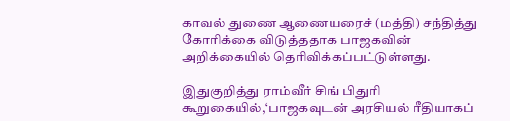காவல் துணை ஆணையரைச் (மத்தி) சந்தித்து கோரிக்கை விடுத்ததாக பாஜகவின் அறிக்கையில் தெரிவிக்கப்பட்டுள்ளது.

இதுகுறித்து ராம்வீர் சிங் பிதுரி கூறுகையில்,‘பாஜகவுடன் அரசியல் ரீதியாகப்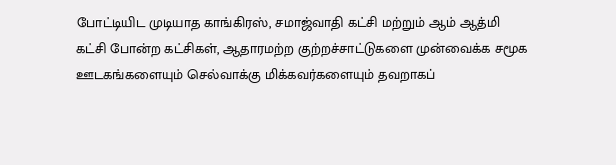போட்டியிட முடியாத காங்கிரஸ், சமாஜ்வாதி கட்சி மற்றும் ஆம் ஆத்மி கட்சி போன்ற கட்சிகள், ஆதாரமற்ற குற்றச்சாட்டுகளை முன்வைக்க சமூக ஊடகங்களையும் செல்வாக்கு மிக்கவர்களையும் தவறாகப்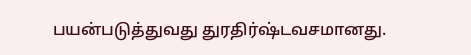பயன்படுத்துவது துரதிர்ஷ்டவசமானது.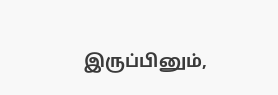இருப்பினும்,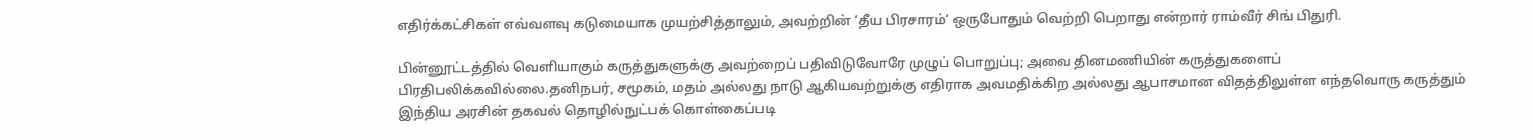எதிர்க்கட்சிகள் எவ்வளவு கடுமையாக முயற்சித்தாலும், அவற்றின் ‘தீய பிரசாரம்‘ ஒருபோதும் வெற்றி பெறாது என்றார் ராம்வீர் சிங் பிதுரி.

பின்னூட்டத்தில் வெளியாகும் கருத்துகளுக்கு அவற்றைப் பதிவிடுவோரே முழுப் பொறுப்பு; அவை தினமணியின் கருத்துகளைப் பிரதிபலிக்கவில்லை.தனிநபர், சமூகம், மதம் அல்லது நாடு ஆகியவற்றுக்கு எதிராக அவமதிக்கிற அல்லது ஆபாசமான விதத்திலுள்ள எந்தவொரு கருத்தும் இந்திய அரசின் தகவல் தொழில்நுட்பக் கொள்கைப்படி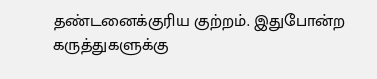தண்டனைக்குரிய குற்றம். இதுபோன்ற கருத்துகளுக்கு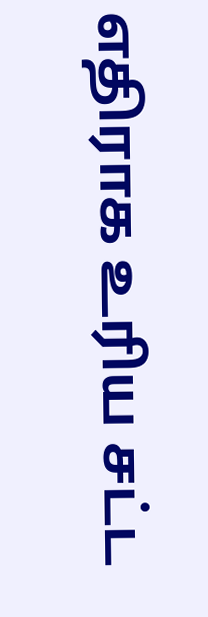எதிராக உரிய சட்ட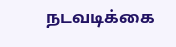நடவடிக்கை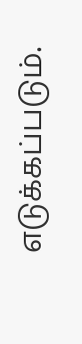எடுக்கப்படும்.